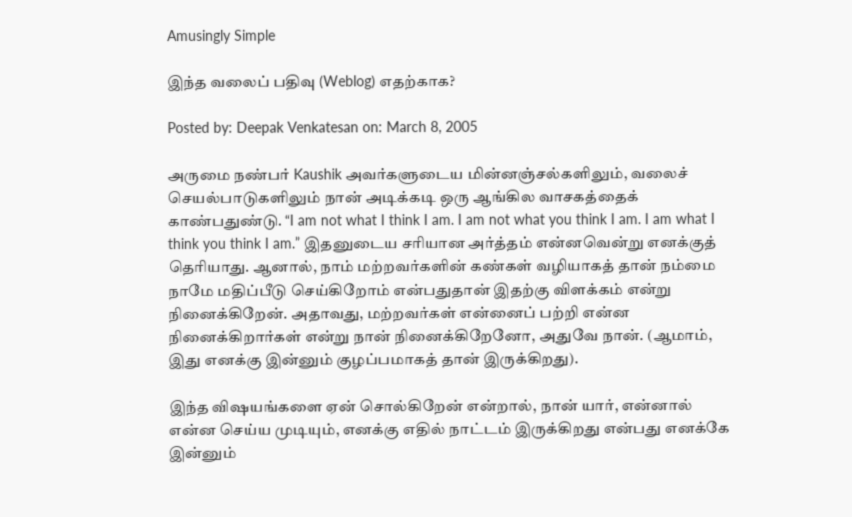Amusingly Simple

இந்த வலைப் பதிவு (Weblog) எதற்காக?

Posted by: Deepak Venkatesan on: March 8, 2005

அருமை நண்பர் Kaushik அவர்களுடைய மின்னஞ்சல்களிலும், வலைச் செயல்பாடுகளிலும் நான் அடிக்கடி ஒரு ஆங்கில வாசகத்தைக் காண்பதுண்டு. “I am not what I think I am. I am not what you think I am. I am what I think you think I am.” இதனுடைய சரியான அர்த்தம் என்னவென்று எனக்குத் தெரியாது. ஆனால், நாம் மற்றவர்களின் கண்கள் வழியாகத் தான் நம்மை நாமே மதிப்பீடு செய்கிறோம் என்பதுதான் இதற்கு விளக்கம் என்று நினைக்கிறேன். அதாவது, மற்றவர்கள் என்னைப் பற்றி என்ன நினைக்கிறார்கள் என்று நான் நினைக்கிறேனோ, அதுவே நான். (ஆமாம், இது எனக்கு இன்னும் குழப்பமாகத் தான் இருக்கிறது).

இந்த விஷயங்களை ஏன் சொல்கிறேன் என்றால், நான் யார், என்னால் என்ன செய்ய முடியும், எனக்கு எதில் நாட்டம் இருக்கிறது என்பது எனக்கே இன்னும்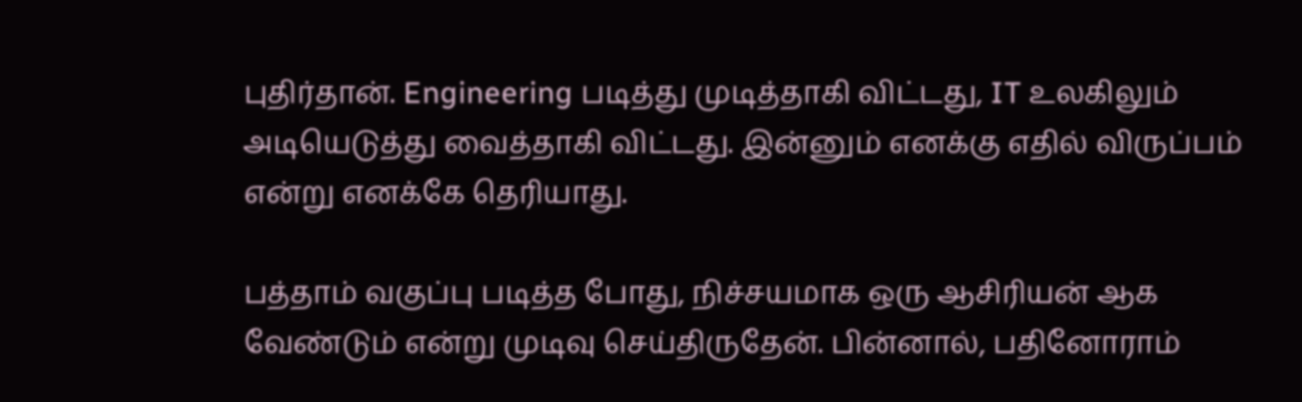புதிர்தான். Engineering படித்து முடித்தாகி விட்டது, IT உலகிலும் அடியெடுத்து வைத்தாகி விட்டது. இன்னும் எனக்கு எதில் விருப்பம் என்று எனக்கே தெரியாது.

பத்தாம் வகுப்பு படித்த போது, நிச்சயமாக ஒரு ஆசிரியன் ஆக வேண்டும் என்று முடிவு செய்திருதேன். பின்னால், பதினோராம்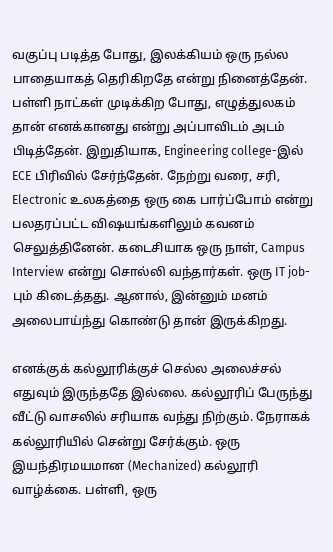வகுப்பு படித்த போது, இலக்கியம் ஒரு நல்ல பாதையாகத் தெரிகிறதே என்று நினைத்தேன். பள்ளி நாட்கள் முடிக்கிற போது, எழுத்துலகம் தான் எனக்கானது என்று அப்பாவிடம் அடம் பிடித்தேன். இறுதியாக, Engineering college-இல் ECE பிரிவில் சேர்ந்தேன். நேற்று வரை, சரி, Electronic உலகத்தை ஒரு கை பார்ப்போம் என்று பலதரப்பட்ட விஷயங்களிலும் கவனம் செலுத்தினேன். கடைசியாக ஒரு நாள், Campus Interview என்று சொல்லி வந்தார்கள். ஒரு IT job-பும் கிடைத்தது. ஆனால், இன்னும் மனம் அலைபாய்ந்து கொண்டு தான் இருக்கிறது.

எனக்குக் கல்லூரிக்குச் செல்ல அலைச்சல் எதுவும் இருந்ததே இல்லை. கல்லூரிப் பேருந்து வீட்டு வாசலில் சரியாக வந்து நிற்கும். நேராகக் கல்லூரியில் சென்று சேர்க்கும். ஒரு இயந்திரமயமான (Mechanized) கல்லூரி வாழ்க்கை. பள்ளி, ஒரு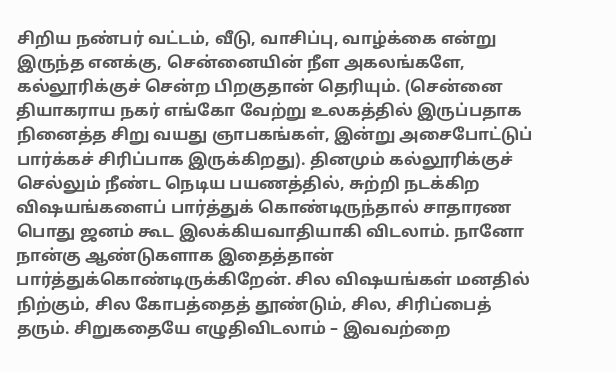சிறிய நண்பர் வட்டம், வீடு, வாசிப்பு, வாழ்க்கை என்று இருந்த எனக்கு, சென்னையின் நீள அகலங்களே, கல்லூரிக்குச் சென்ற பிறகுதான் தெரியும். (சென்னை தியாகராய நகர் எங்கோ வேற்று உலகத்தில் இருப்பதாக நினைத்த சிறு வயது ஞாபகங்கள், இன்று அசைபோட்டுப் பார்க்கச் சிரிப்பாக இருக்கிறது). தினமும் கல்லூரிக்குச் செல்லும் நீண்ட நெடிய பயணத்தில், சுற்றி நடக்கிற விஷயங்களைப் பார்த்துக் கொண்டிருந்தால் சாதாரண பொது ஜனம் கூட இலக்கியவாதியாகி விடலாம். நானோ நான்கு ஆண்டுகளாக இதைத்தான் பார்த்துக்கொண்டிருக்கிறேன். சில விஷயங்கள் மனதில் நிற்கும், சில கோபத்தைத் தூண்டும், சில, சிரிப்பைத் தரும். சிறுகதையே எழுதிவிடலாம் – இவவற்றை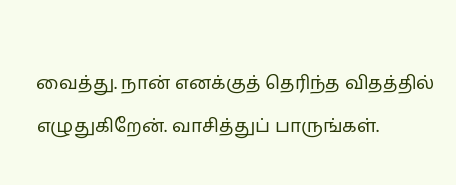வைத்து. நான் எனக்குத் தெரிந்த விதத்தில் எழுதுகிறேன். வாசித்துப் பாருங்கள்.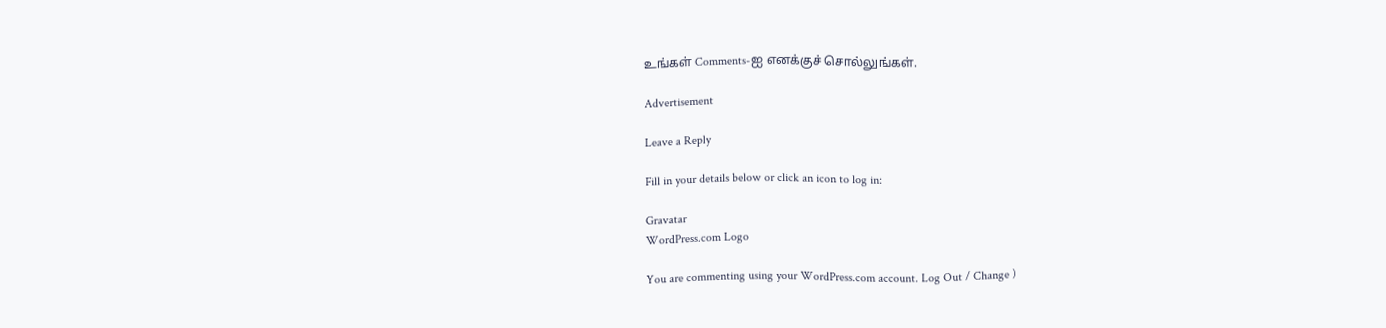உங்கள் Comments-ஐ எனக்குச் சொல்லுங்கள்.

Advertisement

Leave a Reply

Fill in your details below or click an icon to log in:

Gravatar
WordPress.com Logo

You are commenting using your WordPress.com account. Log Out / Change )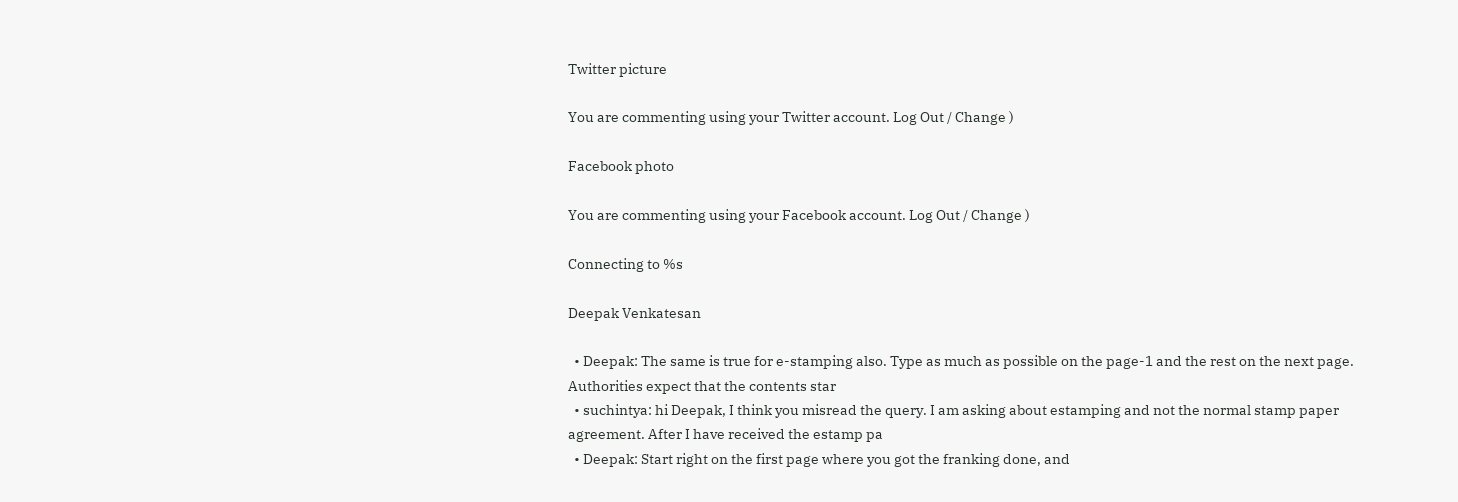Twitter picture

You are commenting using your Twitter account. Log Out / Change )

Facebook photo

You are commenting using your Facebook account. Log Out / Change )

Connecting to %s

Deepak Venkatesan

  • Deepak: The same is true for e-stamping also. Type as much as possible on the page-1 and the rest on the next page. Authorities expect that the contents star
  • suchintya: hi Deepak, I think you misread the query. I am asking about estamping and not the normal stamp paper agreement. After I have received the estamp pa
  • Deepak: Start right on the first page where you got the franking done, and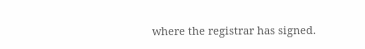where the registrar has signed.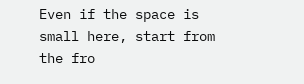Even if the space is small here, start from the fro